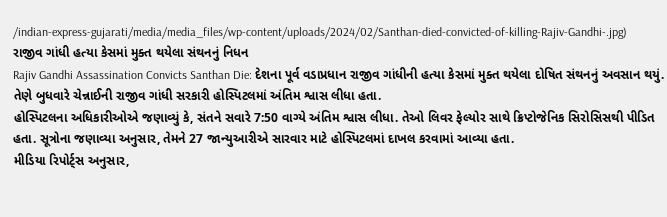/indian-express-gujarati/media/media_files/wp-content/uploads/2024/02/Santhan-died-convicted-of-killing-Rajiv-Gandhi-.jpg)
રાજીવ ગાંધી હત્યા કેસમાં મુક્ત થયેલા સંથનનું નિધન
Rajiv Gandhi Assassination Convicts Santhan Die: દેશના પૂર્વ વડાપ્રધાન રાજીવ ગાંધીની હત્યા કેસમાં મુક્ત થયેલા દોષિત સંથનનું અવસાન થયું. તેણે બુધવારે ચેન્નાઈની રાજીવ ગાંધી સરકારી હોસ્પિટલમાં અંતિમ શ્વાસ લીધા હતા.
હોસ્પિટલના અધિકારીઓએ જણાવ્યું કે, સંતને સવારે 7:50 વાગ્યે અંતિમ શ્વાસ લીધા. તેઓ લિવર ફેલ્યોર સાથે ક્રિપ્ટોજેનિક સિરોસિસથી પીડિત હતા. સૂત્રોના જણાવ્યા અનુસાર, તેમને 27 જાન્યુઆરીએ સારવાર માટે હોસ્પિટલમાં દાખલ કરવામાં આવ્યા હતા.
મીડિયા રિપોર્ટ્સ અનુસાર,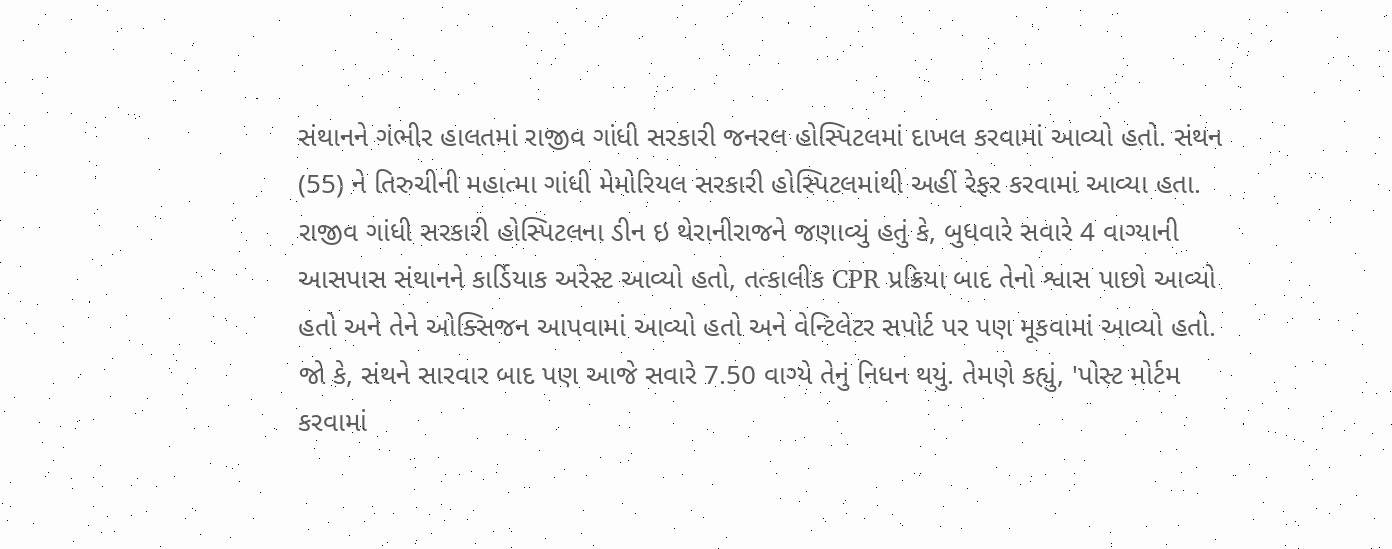સંથાનને ગંભીર હાલતમાં રાજીવ ગાંધી સરકારી જનરલ હોસ્પિટલમાં દાખલ કરવામાં આવ્યો હતો. સંથન (55) ને તિરુચીની મહાત્મા ગાંધી મેમોરિયલ સરકારી હોસ્પિટલમાંથી અહીં રેફર કરવામાં આવ્યા હતા.
રાજીવ ગાંધી સરકારી હોસ્પિટલના ડીન ઇ થેરાનીરાજને જણાવ્યું હતું કે, બુધવારે સવારે 4 વાગ્યાની આસપાસ સંથાનને કાર્ડિયાક અરેસ્ટ આવ્યો હતો, તત્કાલીક CPR પ્રક્રિયા બાદ તેનો શ્વાસ પાછો આવ્યો હતો અને તેને ઓક્સિજન આપવામાં આવ્યો હતો અને વેન્ટિલેટર સપોર્ટ પર પણ મૂકવામાં આવ્યો હતો. જો કે, સંથને સારવાર બાદ પણ આજે સવારે 7.50 વાગ્યે તેનું નિધન થયું. તેમણે કહ્યું, 'પોસ્ટ મોર્ટમ કરવામાં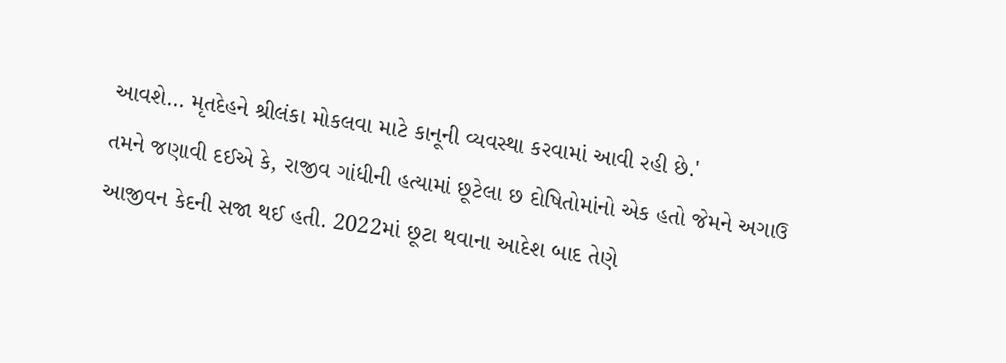આવશે… મૃતદેહને શ્રીલંકા મોકલવા માટે કાનૂની વ્યવસ્થા કરવામાં આવી રહી છે.'
તમને જણાવી દઈએ કે, રાજીવ ગાંધીની હત્યામાં છૂટેલા છ દોષિતોમાંનો એક હતો જેમને અગાઉ આજીવન કેદની સજા થઈ હતી. 2022માં છૂટા થવાના આદેશ બાદ તેણે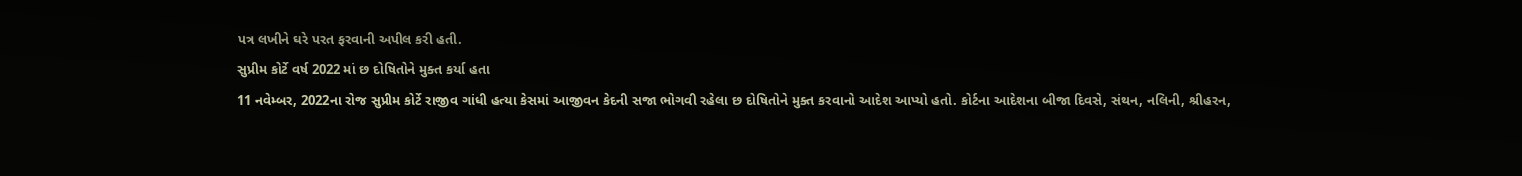પત્ર લખીને ઘરે પરત ફરવાની અપીલ કરી હતી.
સુપ્રીમ કોર્ટે વર્ષ 2022 માં છ દોષિતોને મુક્ત કર્યા હતા
11 નવેમ્બર, 2022ના રોજ સુપ્રીમ કોર્ટે રાજીવ ગાંધી હત્યા કેસમાં આજીવન કેદની સજા ભોગવી રહેલા છ દોષિતોને મુક્ત કરવાનો આદેશ આપ્યો હતો. કોર્ટના આદેશના બીજા દિવસે, સંથન, નલિની, શ્રીહરન,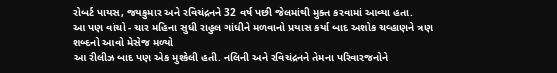રોબર્ટ પાયસ, જયકુમાર અને રવિચંદ્રનને 32 વર્ષ પછી જેલમાંથી મુક્ત કરવામાં આવ્યા હતા.
આ પણ વાંચો - ચાર મહિના સુધી રાહુલ ગાંધીને મળવાનો પ્રયાસ કર્યા બાદ અશોક ચવ્હાણને ત્રણ શબ્દનો આવો મેસેજ મળ્યો
આ રીલીઝ બાદ પણ એક મુશ્કેલી હતી. નલિની અને રવિચંદ્રનને તેમના પરિવારજનોને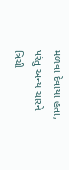મળવા દેવાયા હતા, પરંતુ અન્ય ચારને ત્રિચી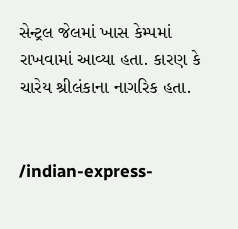સેન્ટ્રલ જેલમાં ખાસ કેમ્પમાં રાખવામાં આવ્યા હતા. કારણ કે ચારેય શ્રીલંકાના નાગરિક હતા.


/indian-express-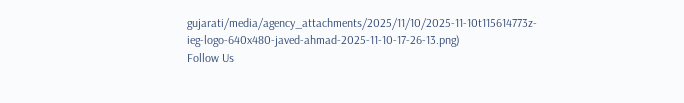gujarati/media/agency_attachments/2025/11/10/2025-11-10t115614773z-ieg-logo-640x480-javed-ahmad-2025-11-10-17-26-13.png)
Follow Us